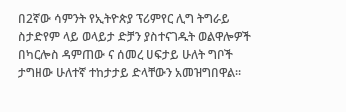በ2ኛው ሳምንት የኢትዮጵያ ፕሪምየር ሊግ ትግራይ ስታድየም ላይ ወላይታ ድቻን ያስተናገዱት ወልዋሎዎች በካርሎስ ዳምጠው ና ሰመረ ሀፍታይ ሁለት ግቦች ታግዘው ሁለተኛ ተከታታይ ድላቸውን አመዝግበዋል።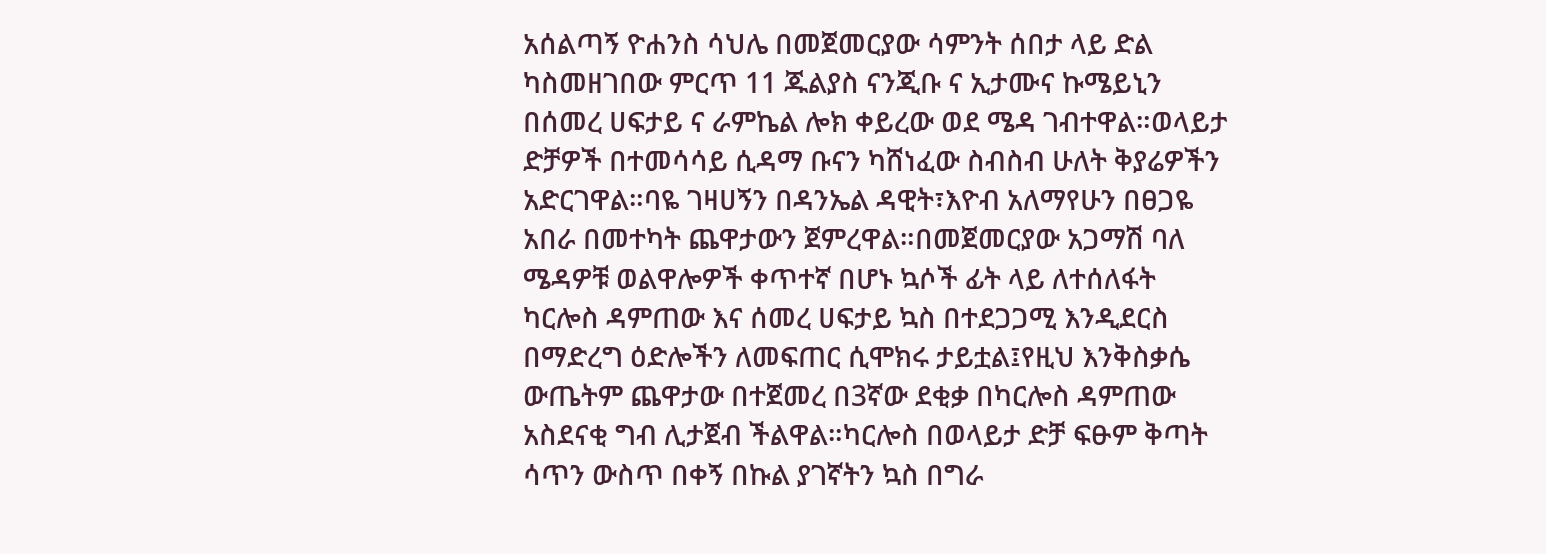አሰልጣኝ ዮሐንስ ሳህሌ በመጀመርያው ሳምንት ሰበታ ላይ ድል ካስመዘገበው ምርጥ 11 ጁልያስ ናንጂቡ ና ኢታሙና ኩሜይኒን በሰመረ ሀፍታይ ና ራምኬል ሎክ ቀይረው ወደ ሜዳ ገብተዋል።ወላይታ ድቻዎች በተመሳሳይ ሲዳማ ቡናን ካሸነፈው ስብስብ ሁለት ቅያሬዎችን አድርገዋል።ባዬ ገዛሀኝን በዳንኤል ዳዊት፣እዮብ አለማየሁን በፀጋዬ አበራ በመተካት ጨዋታውን ጀምረዋል።በመጀመርያው አጋማሽ ባለ ሜዳዎቹ ወልዋሎዎች ቀጥተኛ በሆኑ ኳሶች ፊት ላይ ለተሰለፋት ካርሎስ ዳምጠው እና ሰመረ ሀፍታይ ኳስ በተደጋጋሚ እንዲደርስ በማድረግ ዕድሎችን ለመፍጠር ሲሞክሩ ታይቷል፤የዚህ እንቅስቃሴ ውጤትም ጨዋታው በተጀመረ በ3ኛው ደቂቃ በካርሎስ ዳምጠው አስደናቂ ግብ ሊታጀብ ችልዋል።ካርሎስ በወላይታ ድቻ ፍፁም ቅጣት ሳጥን ውስጥ በቀኝ በኩል ያገኛትን ኳስ በግራ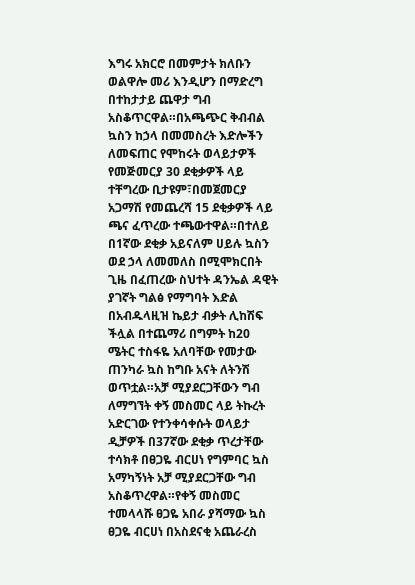እግሩ አክርሮ በመምታት ክለቡን ወልዋሎ መሪ እንዲሆን በማድረግ በተከታታይ ጨዋታ ግብ አስቆጥርዋል።በአጫጭር ቅብብል ኳስን ከኃላ በመመስረት እድሎችን ለመፍጠር የሞከሩት ወላይታዎች የመጅመርያ 30 ደቂቃዎች ላይ ተቸግረው ቢታዩም፣በመጀመርያ አጋማሽ የመጨረሻ 15 ደቂቃዎች ላይ ጫና ፈጥረው ተጫውተዋል።በተለይ በ1ኛው ደቂቃ አይናለም ሀይሉ ኳስን ወደ ኃላ ለመመለስ በሚሞክርበት ጊዜ በፈጠረው ስህተት ዳንኤል ዳዊት ያገኛት ግልፅ የማግባት እድል በአብዱላዚዝ ኬይታ ብቃት ሊከሽፍ ችሏል በተጨማሪ በግምት ከ20 ሜትር ተስፋዬ አለባቸው የመታው ጠንካራ ኳስ ከግቡ አናት ለትንሽ ወጥቷል።አቻ ሚያደርጋቸውን ግብ ለማግኘት ቀኝ መስመር ላይ ትኩረት አድርገው የተንቀሳቀሱት ወላይታ ዲቻዎች በ37ኛው ደቂቃ ጥረታቸው ተሳክቶ በፀጋዬ ብርሀነ የግምባር ኳስ አማካኝነት አቻ ሚያደርጋቸው ግብ አስቆጥረዋል።የቀኝ መስመር ተመላላሹ ፀጋዬ አበራ ያሻማው ኳስ ፀጋዬ ብርሀነ በአስደናቂ አጨራረስ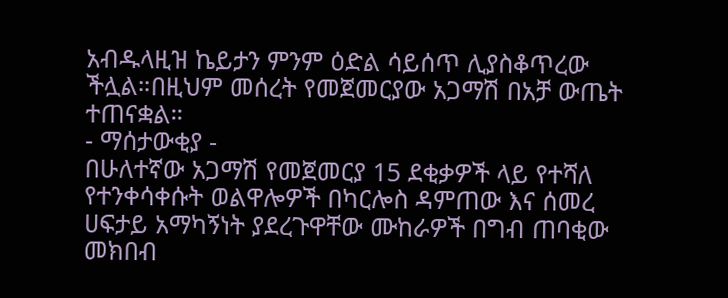አብዱላዚዝ ኬይታን ምንም ዕድል ሳይሰጥ ሊያስቆጥረው ችሏል።በዚህም መሰረት የመጀመርያው አጋማሽ በአቻ ውጤት ተጠናቋል።
- ማሰታውቂያ -
በሁለተኛው አጋማሽ የመጀመርያ 15 ደቂቃዎች ላይ የተሻለ የተንቀሳቀሱት ወልዋሎዎች በካርሎስ ዳምጠው እና ሰመረ ሀፍታይ አማካኝነት ያደረጉዋቸው ሙከራዎች በግብ ጠባቂው መክበብ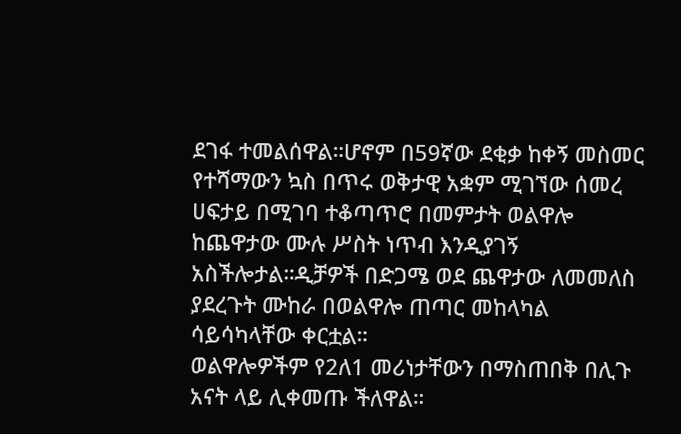ደገፋ ተመልሰዋል።ሆኖም በ59ኛው ደቂቃ ከቀኝ መስመር የተሻማውን ኳስ በጥሩ ወቅታዊ አቋም ሚገኘው ሰመረ ሀፍታይ በሚገባ ተቆጣጥሮ በመምታት ወልዋሎ ከጨዋታው ሙሉ ሥስት ነጥብ እንዲያገኝ አስችሎታል።ዲቻዎች በድጋሜ ወደ ጨዋታው ለመመለስ ያደረጉት ሙከራ በወልዋሎ ጠጣር መከላካል ሳይሳካላቸው ቀርቷል።
ወልዋሎዎችም የ2ለ1 መሪነታቸውን በማስጠበቅ በሊጉ አናት ላይ ሊቀመጡ ችለዋል።